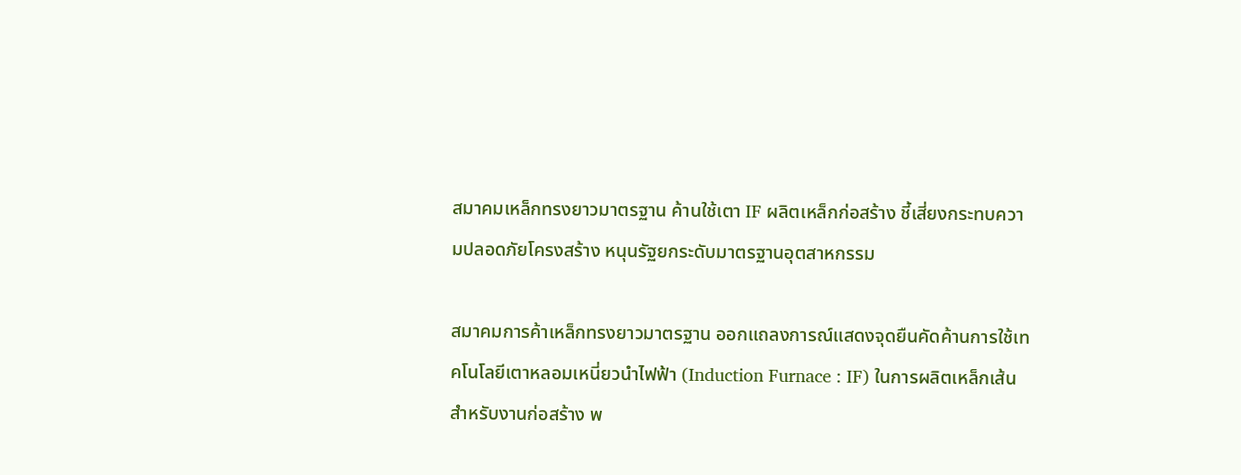สมาคมเหล็กทรงยาวมาตรฐาน ค้านใช้เตา IF ผลิตเหล็กก่อสร้าง ชี้เสี่ยงกระทบความปลอดภัยโครงสร้าง หนุนรัฐยกระดับมาตรฐานอุตสาหกรรม

สมาคมการค้าเหล็กทรงยาวมาตรฐาน ออกแถลงการณ์แสดงจุดยืนคัดค้านการใช้เทคโนโลยีเตาหลอมเหนี่ยวนำไฟฟ้า (Induction Furnace : IF) ในการผลิตเหล็กเส้นสำหรับงานก่อสร้าง พ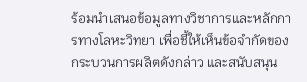ร้อมนำเสนอข้อมูลทางวิชาการและหลักการทางโลหะวิทยา เพื่อชี้ให้เห็นข้อจำกัดของกระบวนการผลิตดังกล่าว และสนับสนุน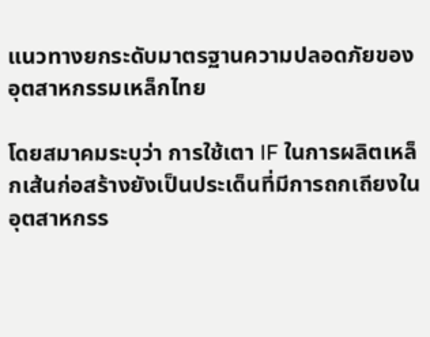แนวทางยกระดับมาตรฐานความปลอดภัยของอุตสาหกรรมเหล็กไทย

โดยสมาคมระบุว่า การใช้เตา IF ในการผลิตเหล็กเส้นก่อสร้างยังเป็นประเด็นที่มีการถกเถียงในอุตสาหกรร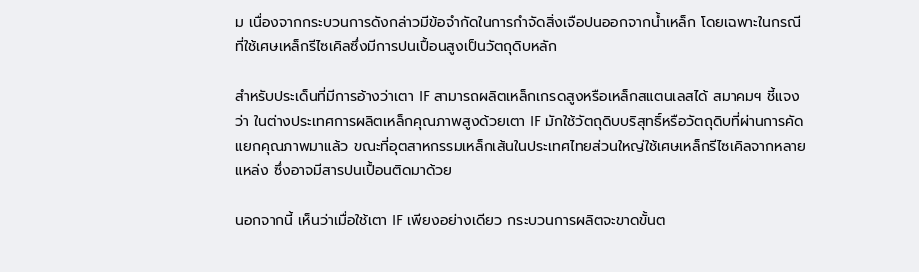ม เนื่องจากกระบวนการดังกล่าวมีข้อจำกัดในการกำจัดสิ่งเจือปนออกจากน้ำเหล็ก โดยเฉพาะในกรณีที่ใช้เศษเหล็กรีไซเคิลซึ่งมีการปนเปื้อนสูงเป็นวัตถุดิบหลัก

สำหรับประเด็นที่มีการอ้างว่าเตา IF สามารถผลิตเหล็กเกรดสูงหรือเหล็กสแตนเลสได้ สมาคมฯ ชี้แจงว่า ในต่างประเทศการผลิตเหล็กคุณภาพสูงด้วยเตา IF มักใช้วัตถุดิบบริสุทธิ์หรือวัตถุดิบที่ผ่านการคัดแยกคุณภาพมาแล้ว ขณะที่อุตสาหกรรมเหล็กเส้นในประเทศไทยส่วนใหญ่ใช้เศษเหล็กรีไซเคิลจากหลายแหล่ง ซึ่งอาจมีสารปนเปื้อนติดมาด้วย

นอกจากนี้ เห็นว่าเมื่อใช้เตา IF เพียงอย่างเดียว กระบวนการผลิตจะขาดขั้นต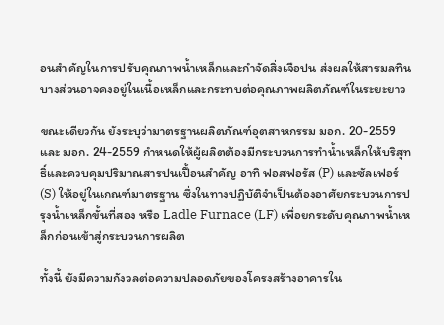อนสำคัญในการปรับคุณภาพน้ำเหล็กและกำจัดสิ่งเจือปน ส่งผลให้สารมลทินบางส่วนอาจคงอยู่ในเนื้อเหล็กและกระทบต่อคุณภาพผลิตภัณฑ์ในระยะยาว

ขณะเดียวกัน ยังระบุว่ามาตรฐานผลิตภัณฑ์อุตสาหกรรม มอก. 20-2559 และ มอก. 24-2559 กำหนดให้ผู้ผลิตต้องมีกระบวนการทำน้ำเหล็กให้บริสุทธิ์และควบคุมปริมาณสารปนเปื้อนสำคัญ อาทิ ฟอสฟอรัส (P) และซัลเฟอร์ (S) ให้อยู่ในเกณฑ์มาตรฐาน ซึ่งในทางปฏิบัติจำเป็นต้องอาศัยกระบวนการปรุงน้ำเหล็กขั้นที่สอง หรือ Ladle Furnace (LF) เพื่อยกระดับคุณภาพน้ำเหล็กก่อนเข้าสู่กระบวนการผลิต

ทั้งนี้ ยังมีความกังวลต่อความปลอดภัยของโครงสร้างอาคารใน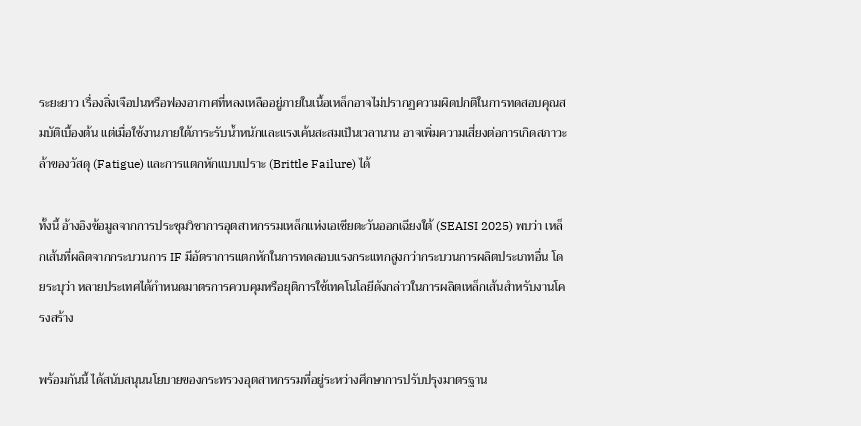ระยะยาว เรื่องสิ่งเจือปนหรือฟองอากาศที่หลงเหลืออยู่ภายในเนื้อเหล็กอาจไม่ปรากฏความผิดปกติในการทดสอบคุณสมบัติเบื้องต้น แต่เมื่อใช้งานภายใต้ภาระรับน้ำหนักและแรงเค้นสะสมเป็นเวลานาน อาจเพิ่มความเสี่ยงต่อการเกิดสภาวะล้าของวัสดุ (Fatigue) และการแตกหักแบบเปราะ (Brittle Failure) ได้

ทั้งนี้ อ้างอิงข้อมูลจากการประชุมวิชาการอุตสาหกรรมเหล็กแห่งเอเชียตะวันออกเฉียงใต้ (SEAISI 2025) พบว่า เหล็กเส้นที่ผลิตจากกระบวนการ IF มีอัตราการแตกหักในการทดสอบแรงกระแทกสูงกว่ากระบวนการผลิตประเภทอื่น โดยระบุว่า หลายประเทศได้กำหนดมาตรการควบคุมหรือยุติการใช้เทคโนโลยีดังกล่าวในการผลิตเหล็กเส้นสำหรับงานโครงสร้าง

พร้อมกันนี้ ได้สนับสนุนนโยบายของกระทรวงอุตสาหกรรมที่อยู่ระหว่างศึกษาการปรับปรุงมาตรฐาน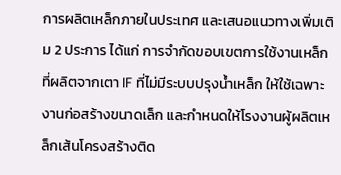การผลิตเหล็กภายในประเทศ และเสนอแนวทางเพิ่มเติม 2 ประการ ได้แก่ การจำกัดขอบเขตการใช้งานเหล็กที่ผลิตจากเตา IF ที่ไม่มีระบบปรุงน้ำเหล็ก ให้ใช้เฉพาะงานก่อสร้างขนาดเล็ก และกำหนดให้โรงงานผู้ผลิตเหล็กเส้นโครงสร้างติด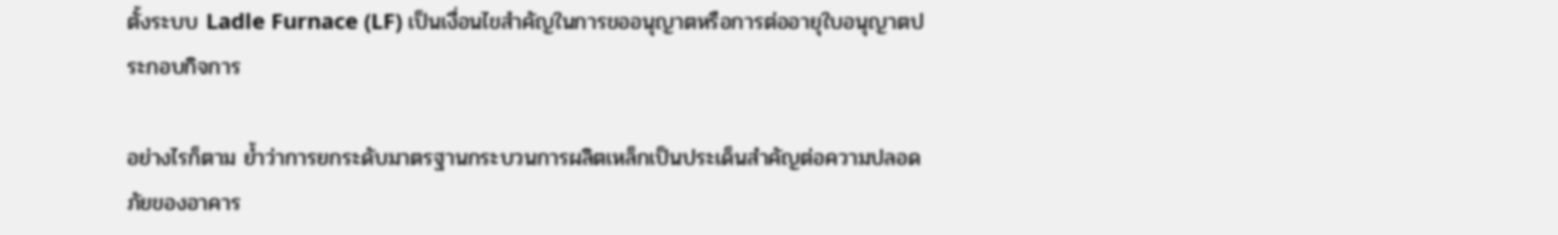ตั้งระบบ Ladle Furnace (LF) เป็นเงื่อนไขสำคัญในการขออนุญาตหรือการต่ออายุใบอนุญาตประกอบกิจการ

อย่างไรก็ตาม ย้ำว่าการยกระดับมาตรฐานกระบวนการผลิตเหล็กเป็นประเด็นสำคัญต่อความปลอดภัยของอาคาร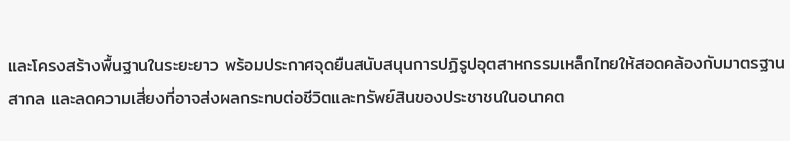และโครงสร้างพื้นฐานในระยะยาว พร้อมประกาศจุดยืนสนับสนุนการปฏิรูปอุตสาหกรรมเหล็กไทยให้สอดคล้องกับมาตรฐานสากล และลดความเสี่ยงที่อาจส่งผลกระทบต่อชีวิตและทรัพย์สินของประชาชนในอนาคต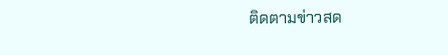ติดตามข่าวสด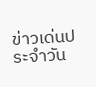ข่าวเด่นประจำวัน